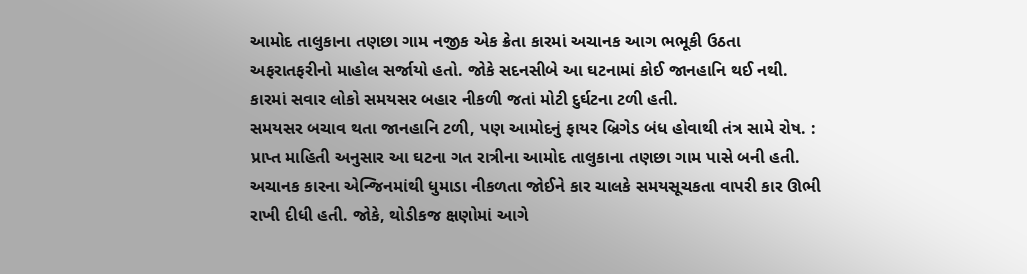આમોદ તાલુકાના તણછા ગામ નજીક એક ક્રેતા કારમાં અચાનક આગ ભભૂકી ઉઠતા અફરાતફરીનો માહોલ સર્જાયો હતો. જોકે સદનસીબે આ ઘટનામાં કોઈ જાનહાનિ થઈ નથી. કારમાં સવાર લોકો સમયસર બહાર નીકળી જતાં મોટી દુર્ઘટના ટળી હતી.
સમયસર બચાવ થતા જાનહાનિ ટળી, પણ આમોદનું ફાયર બ્રિગેડ બંધ હોવાથી તંત્ર સામે રોષ. : પ્રાપ્ત માહિતી અનુસાર આ ઘટના ગત રાત્રીના આમોદ તાલુકાના તણછા ગામ પાસે બની હતી. અચાનક કારના એન્જિનમાંથી ધુમાડા નીકળતા જોઈને કાર ચાલકે સમયસૂચકતા વાપરી કાર ઊભી રાખી દીધી હતી. જોકે, થોડીકજ ક્ષણોમાં આગે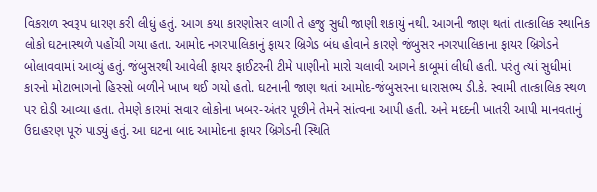વિકરાળ સ્વરૂપ ધારણ કરી લીધું હતું. આગ કયા કારણોસર લાગી તે હજુ સુધી જાણી શકાયું નથી. આગની જાણ થતાં તાત્કાલિક સ્થાનિક લોકો ઘટનાસ્થળે પહોંચી ગયા હતા. આમોદ નગરપાલિકાનું ફાયર બ્રિગેડ બંધ હોવાને કારણે જંબુસર નગરપાલિકાના ફાયર બ્રિગેડને બોલાવવામાં આવ્યું હતું. જંબુસરથી આવેલી ફાયર ફાઈટરની ટીમે પાણીનો મારો ચલાવી આગને કાબૂમાં લીધી હતી. પરંતુ ત્યાં સુધીમાં કારનો મોટાભાગનો હિસ્સો બળીને ખાખ થઈ ગયો હતો. ઘટનાની જાણ થતાં આમોદ-જંબુસરના ધારાસભ્ય ડી.કે. સ્વામી તાત્કાલિક સ્થળ પર દોડી આવ્યા હતા. તેમણે કારમાં સવાર લોકોના ખબર-અંતર પૂછીને તેમને સાંત્વના આપી હતી. અને મદદની ખાતરી આપી માનવતાનું ઉદાહરણ પૂરું પાડ્યું હતું. આ ઘટના બાદ આમોદના ફાયર બ્રિગેડની સ્થિતિ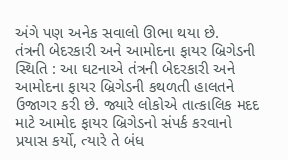અંગે પણ અનેક સવાલો ઊભા થયા છે.
તંત્રની બેદરકારી અને આમોદના ફાયર બ્રિગેડની સ્થિતિ : આ ઘટનાએ તંત્રની બેદરકારી અને આમોદના ફાયર બ્રિગેડની કથળતી હાલતને ઉજાગર કરી છે. જ્યારે લોકોએ તાત્કાલિક મદદ માટે આમોદ ફાયર બ્રિગેડનો સંપર્ક કરવાનો પ્રયાસ કર્યો, ત્યારે તે બંધ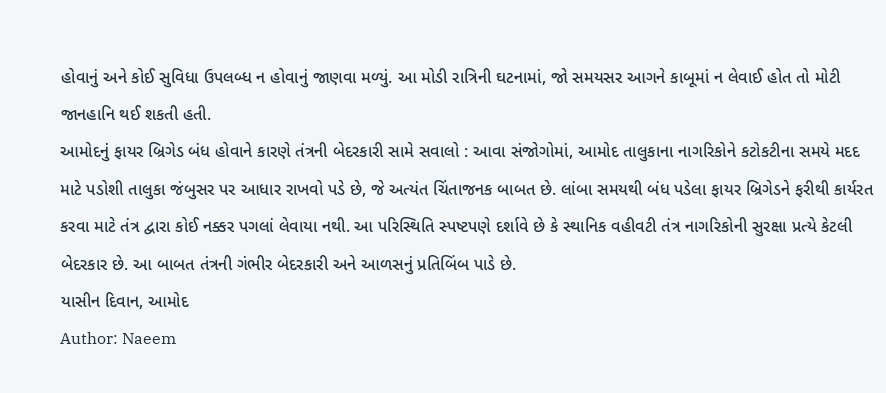હોવાનું અને કોઈ સુવિધા ઉપલબ્ધ ન હોવાનું જાણવા મળ્યું. આ મોડી રાત્રિની ઘટનામાં, જો સમયસર આગને કાબૂમાં ન લેવાઈ હોત તો મોટી જાનહાનિ થઈ શકતી હતી.
આમોદનું ફાયર બ્રિગેડ બંધ હોવાને કારણે તંત્રની બેદરકારી સામે સવાલો : આવા સંજોગોમાં, આમોદ તાલુકાના નાગરિકોને કટોકટીના સમયે મદદ માટે પડોશી તાલુકા જંબુસર પર આધાર રાખવો પડે છે, જે અત્યંત ચિંતાજનક બાબત છે. લાંબા સમયથી બંધ પડેલા ફાયર બ્રિગેડને ફરીથી કાર્યરત કરવા માટે તંત્ર દ્વારા કોઈ નક્કર પગલાં લેવાયા નથી. આ પરિસ્થિતિ સ્પષ્ટપણે દર્શાવે છે કે સ્થાનિક વહીવટી તંત્ર નાગરિકોની સુરક્ષા પ્રત્યે કેટલી બેદરકાર છે. આ બાબત તંત્રની ગંભીર બેદરકારી અને આળસનું પ્રતિબિંબ પાડે છે.
યાસીન દિવાન, આમોદ
Author: Naeem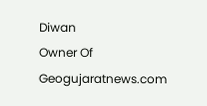Diwan
Owner Of Geogujaratnews.com